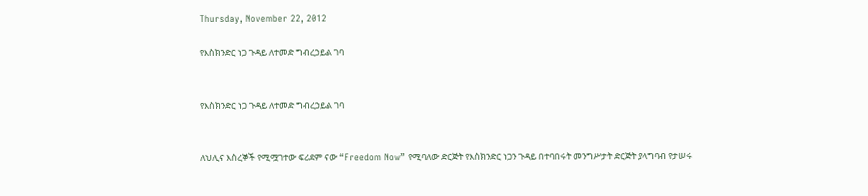Thursday, November 22, 2012

የእስክንድር ነጋ ጉዳይ ለተመድ ግብረኃይል ገባ


የእስክንድር ነጋ ጉዳይ ለተመድ ግብረኃይል ገባ


ለህሊና እስረኞች የሚሟገተው ፍሪደም ናው “Freedom Now” የሚባለው ድርጅት የእስክንድር ነጋን ጉዳይ በተባበሩት መንግሥታት ድርጅት ያላግባብ የታሠሩ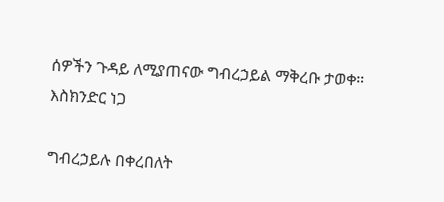ሰዎችን ጉዳይ ለሚያጠናው ግብረኃይል ማቅረቡ ታወቀ።
እስክንድር ነጋ

ግብረኃይሉ በቀረበለት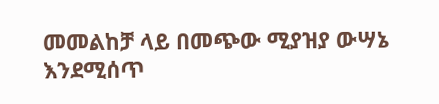መመልከቻ ላይ በመጭው ሚያዝያ ውሣኔ እንደሚሰጥ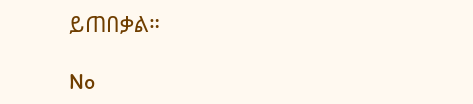ይጠበቃል።

No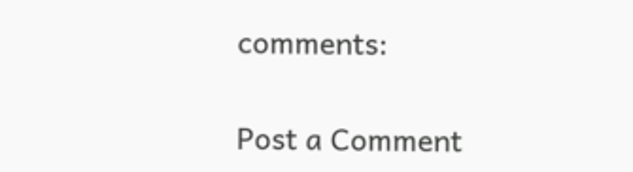comments:

Post a Comment